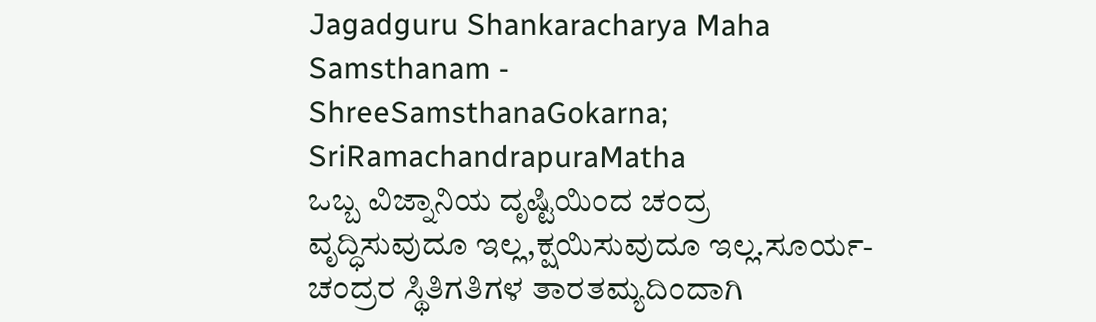Jagadguru Shankaracharya Maha Samsthanam - ShreeSamsthanaGokarna; SriRamachandrapuraMatha
ಒಬ್ಬ ವಿಜ್ನಾನಿಯ ದೃಷ್ಟಿಯಿಂದ ಚಂದ್ರ ವೃದ್ಧಿಸುವುದೂ ಇಲ್ಲ,ಕ್ಷಯಿಸುವುದೂ ಇಲ್ಲ.ಸೂರ್ಯ-ಚಂದ್ರರ ಸ್ಥಿತಿಗತಿಗಳ ತಾರತಮ್ಯದಿಂದಾಗಿ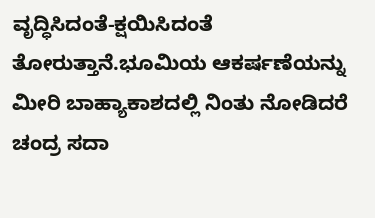ವೃದ್ಧಿಸಿದಂತೆ-ಕ್ಷಯಿಸಿದಂತೆ ತೋರುತ್ತಾನೆ.ಭೂಮಿಯ ಆಕರ್ಷಣೆಯನ್ನು ಮೀರಿ ಬಾಹ್ಯಾಕಾಶದಲ್ಲಿ ನಿಂತು ನೋಡಿದರೆ ಚಂದ್ರ ಸದಾ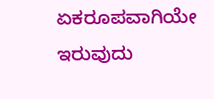ಏಕರೂಪವಾಗಿಯೇ ಇರುವುದು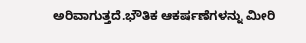ಅರಿವಾಗುತ್ತದೆ.ಭೌತಿಕ ಆಕರ್ಷಣೆಗಳನ್ನು ಮೀರಿ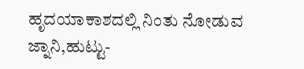ಹೃದಯಾಕಾಶದಲ್ಲಿ ನಿಂತು ನೋಡುವ ಜ್ನಾನಿ,ಹುಟ್ಟು-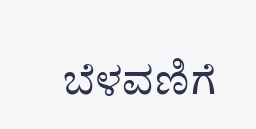ಬೆಳವಣಿಗೆ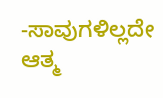-ಸಾವುಗಳಿಲ್ಲದೇ ಆತ್ಮ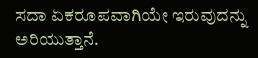ಸದಾ ಏಕರೂಪವಾಗಿಯೇ ಇರುವುದನ್ನು ಅರಿಯುತ್ತಾನೆ.